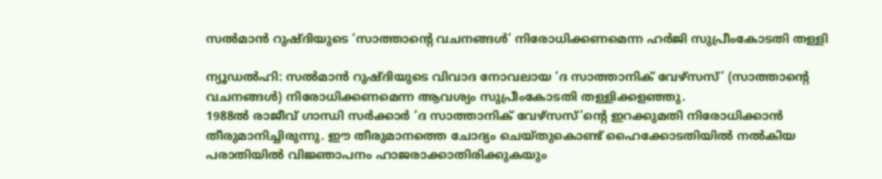സല്‍മാന്‍ റുഷ്ദിയുടെ ‘സാത്താന്റെ വചനങ്ങള്‍’ നിരോധിക്കണമെന്ന ഹര്‍ജി സുപ്രീംകോടതി തള്ളി

ന്യൂഡല്‍ഹി: സല്‍മാന്‍ റുഷ്ദിയുടെ വിവാദ നോവലായ ‘ദ സാത്താനിക് വേഴ്‌സസ്’ (സാത്താന്റെ വചനങ്ങള്‍) നിരോധിക്കണമെന്ന ആവശ്യം സുപ്രീംകോടതി തള്ളിക്കളഞ്ഞു.
1988ല്‍ രാജീവ് ഗാന്ധി സര്‍ക്കാര്‍ ‘ദ സാത്താനിക് വേഴ്‌സസ്’ന്റെ ഇറക്കുമതി നിരോധിക്കാന്‍ തീരുമാനിച്ചിരുന്നു. ഈ തീരുമാനത്തെ ചോദ്യം ചെയ്തുകൊണ്ട് ഹൈക്കോടതിയില്‍ നല്‍കിയ പരാതിയില്‍ വിജ്ഞാപനം ഹാജരാക്കാതിരിക്കുകയും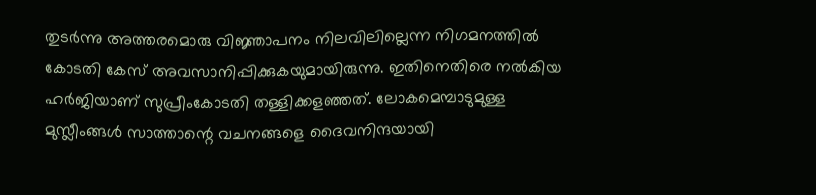തുടര്‍ന്നു അത്തരമൊരു വിജ്ഞാപനം നിലവിലില്ലെന്ന നിഗമനത്തില്‍ കോടതി കേസ് അവസാനിപ്പിക്കുകയുമായിരുന്നു. ഇതിനെതിരെ നല്‍കിയ ഹര്‍ജിയാണ് സുപ്രീംകോടതി തള്ളിക്കളഞ്ഞത്. ലോകമെമ്പാടുമുള്ള മുസ്ലീംങ്ങള്‍ സാത്താന്റെ വചനങ്ങളെ ദൈവനിന്ദയായി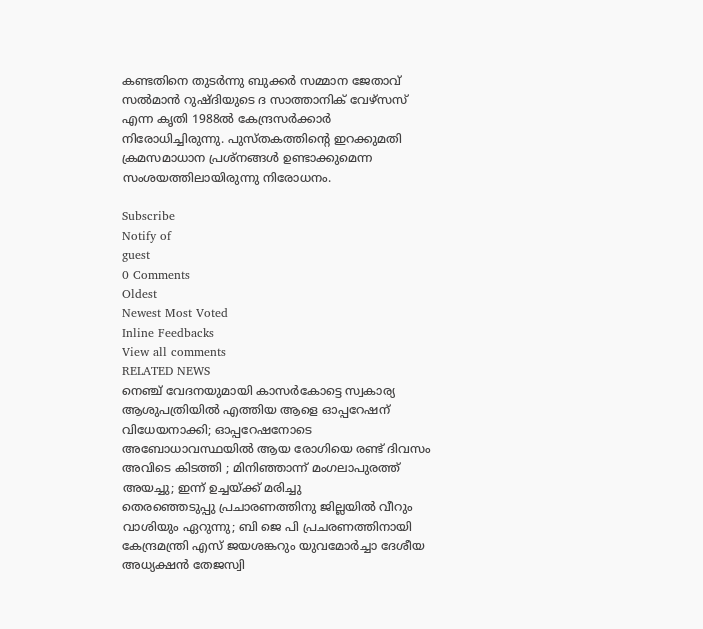കണ്ടതിനെ തുടര്‍ന്നു ബുക്കര്‍ സമ്മാന ജേതാവ് സല്‍മാന്‍ റുഷ്ദിയുടെ ദ സാത്താനിക് വേഴ്‌സസ് എന്ന കൃതി 1988ല്‍ കേന്ദ്രസര്‍ക്കാര്‍ നിരോധിച്ചിരുന്നു. പുസ്തകത്തിന്റെ ഇറക്കുമതി ക്രമസമാധാന പ്രശ്‌നങ്ങള്‍ ഉണ്ടാക്കുമെന്ന സംശയത്തിലായിരുന്നു നിരോധനം.

Subscribe
Notify of
guest
0 Comments
Oldest
Newest Most Voted
Inline Feedbacks
View all comments
RELATED NEWS
നെഞ്ച് വേദനയുമായി കാസർകോട്ടെ സ്വകാര്യ ആശുപത്രിയിൽ എത്തിയ ആളെ ഓപ്പറേഷന് വിധേയനാക്കി; ഓപ്പറേഷനോടെ അബോധാവസ്ഥയിൽ ആയ രോഗിയെ രണ്ട് ദിവസം അവിടെ കിടത്തി ; മിനിഞ്ഞാന്ന് മംഗലാപുരത്ത് അയച്ചു; ഇന്ന് ഉച്ചയ്ക്ക് മരിച്ചു
തെരഞ്ഞെടുപ്പു പ്രചാരണത്തിനു ജില്ലയില്‍ വീറും വാശിയും ഏറുന്നു; ബി ജെ പി പ്രചരണത്തിനായി കേന്ദ്രമന്ത്രി എസ് ജയശങ്കറും യുവമോര്‍ച്ചാ ദേശീയ അധ്യക്ഷന്‍ തേജസ്വി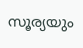സൂര്യയും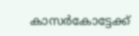കാസര്‍കോട്ടേക്ക്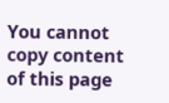You cannot copy content of this page